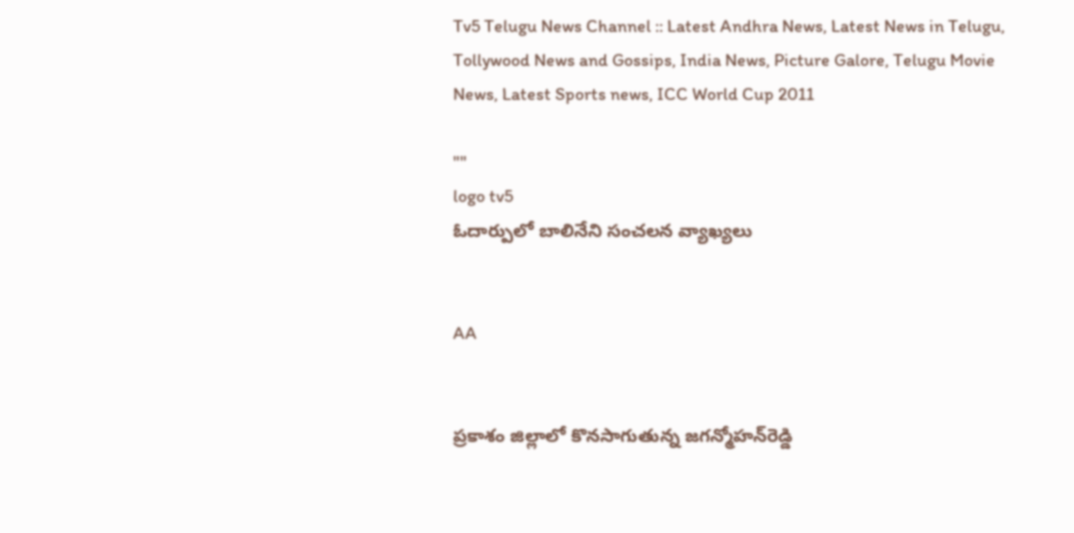Tv5 Telugu News Channel :: Latest Andhra News, Latest News in Telugu, Tollywood News and Gossips, India News, Picture Galore, Telugu Movie News, Latest Sports news, ICC World Cup 2011

""
logo tv5
ఓదార్పులో బాలినేని సంచలన వ్యాఖ్యలు


AA


ప్రకాశం జిల్లాలో కొనసాగుతున్న జగన్మోహన్‌రెడ్డి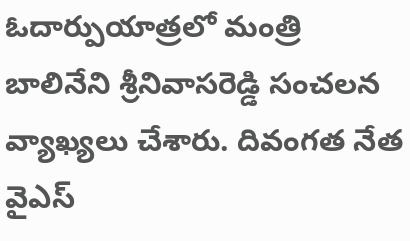ఓదార్పుయాత్రలో మంత్రి బాలినేని శ్రీనివాసరెడ్డి సంచలన వ్యాఖ్యలు చేశారు. దివంగత నేత వైఎస్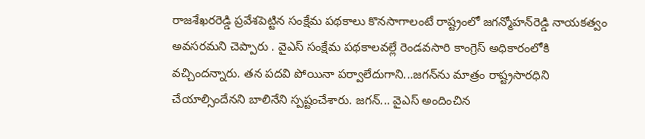రాజశేఖరరెడ్డి ప్రవేశపెట్టిన సంక్షేమ పథకాలు కొనసాగాలంటే రాష్ట్రంలో జగన్మోహన్‌రెడ్డి నాయకత్వం అవసరమని చెప్పారు . వైఎస్ సంక్షేమ పథకాలవల్లే రెండవసారి కాంగ్రెస్‌ అధికారంలోకి వచ్చిందన్నారు. తన పదవి పోయినా పర్వాలేదుగాని...జగన్‌ను మాత్రం రాష్ట్రసారధిని చేయాల్సిందేనని బాలినేని స్పష్టంచేశారు. జగన్‌... వైఎస్‌ అందించిన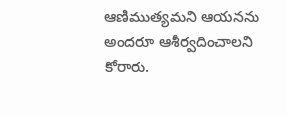ఆణిముత్యమని ఆయనను అందరూ ఆశీర్వదించాలని కోరారు.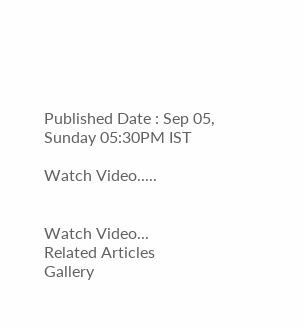Published Date : Sep 05, Sunday 05:30PM IST

Watch Video.....


Watch Video...
Related Articles
Gallery